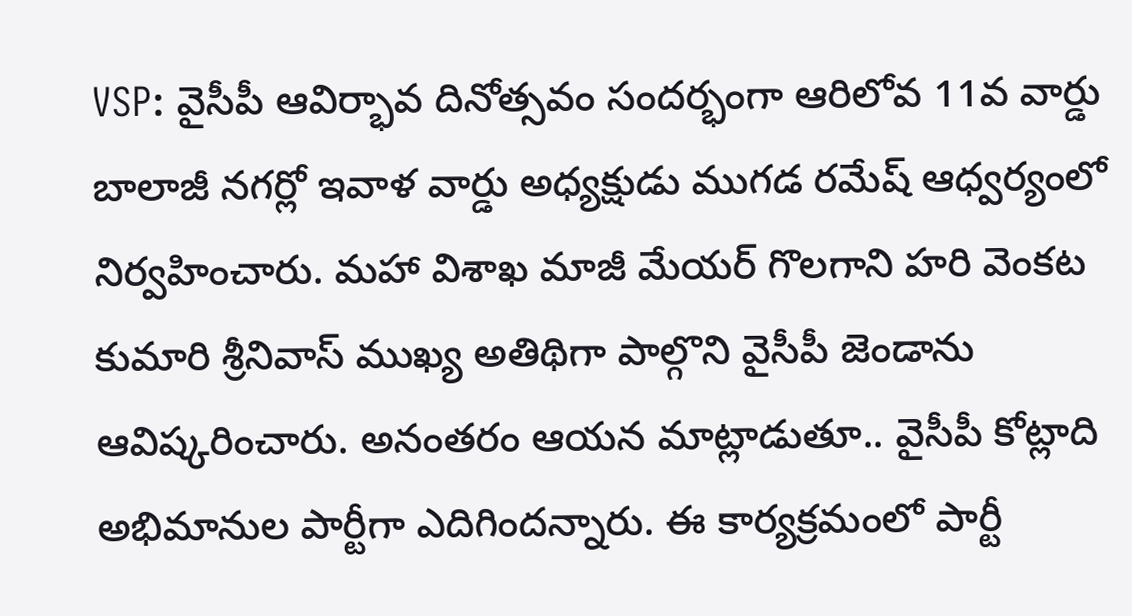VSP: వైసీపీ ఆవిర్భావ దినోత్సవం సందర్భంగా ఆరిలోవ 11వ వార్డు బాలాజీ నగర్లో ఇవాళ వార్డు అధ్యక్షుడు ముగడ రమేష్ ఆధ్వర్యంలో నిర్వహించారు. మహా విశాఖ మాజీ మేయర్ గొలగాని హరి వెంకట కుమారి శ్రీనివాస్ ముఖ్య అతిథిగా పాల్గొని వైసీపీ జెండాను ఆవిష్కరించారు. అనంతరం ఆయన మాట్లాడుతూ.. వైసీపీ కోట్లాది అభిమానుల పార్టీగా ఎదిగిందన్నారు. ఈ కార్యక్రమంలో పార్టీ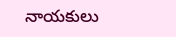నాయకులు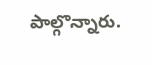పాల్గొన్నారు.